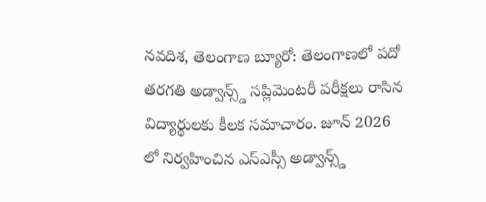నవదిశ, తెలంగాణ బ్యూరో: తెలంగాణలో పదో తరగతి అడ్వాన్స్డ్ సప్లిమెంటరీ పరీక్షలు రాసిన విద్యార్థులకు కీలక సమాచారం. జూన్ 2026 లో నిర్వహించిన ఎస్ఎస్సీ అడ్వాన్స్డ్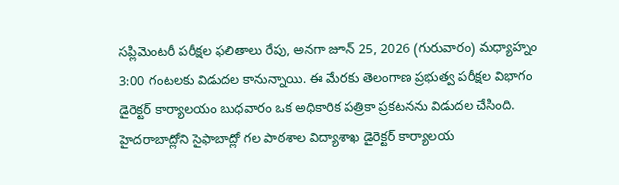సప్లిమెంటరీ పరీక్షల ఫలితాలు రేపు, అనగా జూన్ 25, 2026 (గురువారం) మధ్యాహ్నం 3:00 గంటలకు విడుదల కానున్నాయి. ఈ మేరకు తెలంగాణ ప్రభుత్వ పరీక్షల విభాగం డైరెక్టర్ కార్యాలయం బుధవారం ఒక అధికారిక పత్రికా ప్రకటనను విడుదల చేసింది. హైదరాబాద్లోని సైఫాబాద్లో గల పాఠశాల విద్యాశాఖ డైరెక్టర్ కార్యాలయ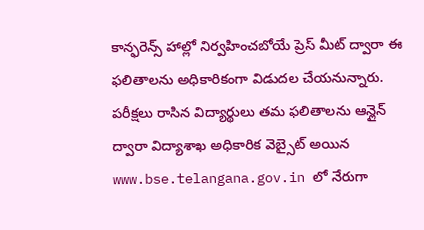కాన్ఫరెన్స్ హాల్లో నిర్వహించబోయే ప్రెస్ మీట్ ద్వారా ఈ ఫలితాలను అధికారికంగా విడుదల చేయనున్నారు. పరీక్షలు రాసిన విద్యార్థులు తమ ఫలితాలను ఆన్లైన్ ద్వారా విద్యాశాఖ అధికారిక వెబ్సైట్ అయిన www.bse.telangana.gov.in లో నేరుగా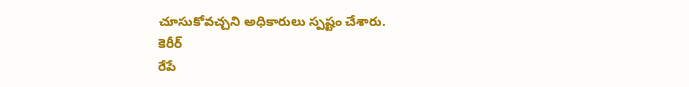చూసుకోవచ్చని అధికారులు స్పష్టం చేశారు.
కెరీర్
రేపే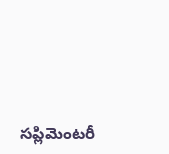సప్లిమెంటరీ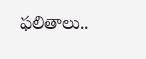ఫలితాలు..